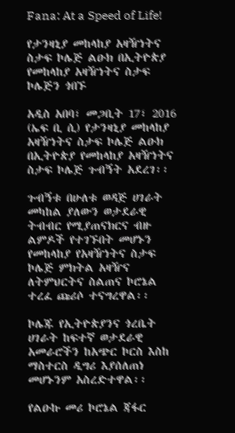Fana: At a Speed of Life!

የታንዛኒያ መከላከያ አዛዥነትና ስታፍ ኮሌጅ ልዑክ በኢትዮጵያ የመከላከያ አዛዥነትና ስታፍ ኮሌጅን ጎበኙ

አዲስ አበባ፣ መጋቢት 17፣ 2016 (ኤፍ ቢ ሲ) የታንዛኒያ መከላከያ አዛዥነትና ስታፍ ኮሌጅ ልዑክ በኢትዮጵያ የመከላከያ አዛዥነትና ስታፍ ኮሌጅ ጉብኝት አደረገ፡፡

ጉብኝቱ በሁለቱ ወዳጅ ሀገራት መካከል ያለውን ወታደራዊ ትብብር የሚያጠናክርና ብዙ ልምዶች የተገኙበት መሆኑን የመከላከያ የአዛዥነትና ስታፍ ኮሌጅ ምክትል አዛዥና ለትምህርትና ስልጠና ኮሮኔል ተረፈ ጩሪሶ ተናግረዋል፡፡

ኮሌጁ የኢትዮጵያንና ጎረቤት ሀገራት ከፍተኛ ወታደራዊ አመራሮችን ከአጭር ኮርስ እስከ ማስተርስ ዲግሪ እያሰለጠነ መሆኑንም አስረድተዋል፡፡

የልዑኩ መሪ ኮሮኔል ጃፋር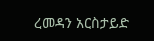ረመዳን አርስታይድ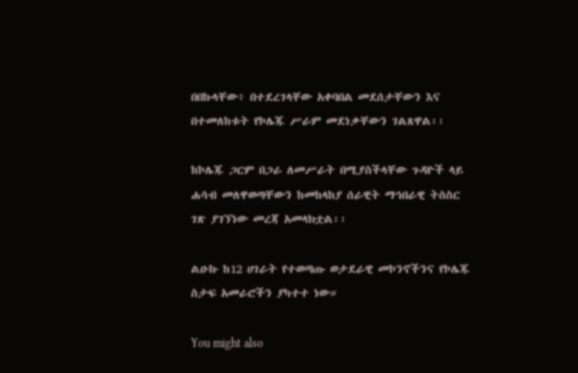በበኩላቸው፥ በተደረገላቸው አቀባበል መደሰታቸውን እና በተመለከቱት የኮሌጁ ሥራም መደነቃቸውን ገልጸዋል፡፡

ከኮሌጁ ጋርም በጋራ ለመሥራት በሚያስችላቸው ጉዳዮች ላይ ሐሳብ መለዋወጣቸውን ከመከላከያ ሰራዊት ማኅበራዊ ትስስር ገጽ ያገኘነው መረጃ አመላክቷል፡፡

ልዑኩ ከ12 ሀገራት የተወጣጡ ወታደራዊ መኮንኖችንና የኮሌጁ ስታፍ አመራሮችን ያካተተ ነው።

You might also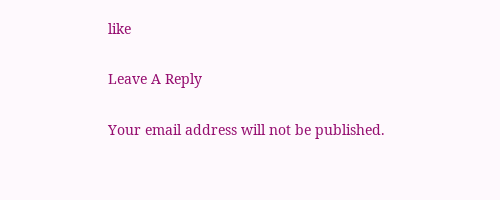like

Leave A Reply

Your email address will not be published.